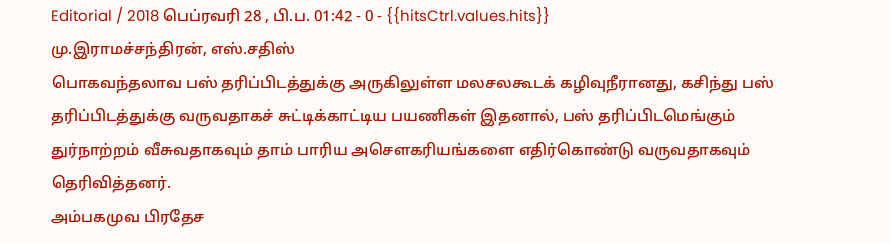Editorial / 2018 பெப்ரவரி 28 , பி.ப. 01:42 - 0 - {{hitsCtrl.values.hits}}
மு.இராமச்சந்திரன், எஸ்.சதிஸ்
பொகவந்தலாவ பஸ் தரிப்பிடத்துக்கு அருகிலுள்ள மலசலகூடக் கழிவுநீரானது, கசிந்து பஸ் தரிப்பிடத்துக்கு வருவதாகச் சுட்டிக்காட்டிய பயணிகள் இதனால், பஸ் தரிப்பிடமெங்கும் துர்நாற்றம் வீசுவதாகவும் தாம் பாரிய அசௌகரியங்களை எதிர்கொண்டு வருவதாகவும் தெரிவித்தனர்.
அம்பகமுவ பிரதேச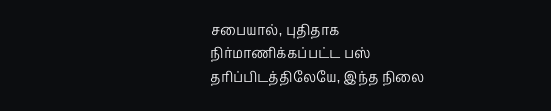சபையால், புதிதாக நிர்மாணிக்கப்பட்ட பஸ் தரிப்பிடத்திலேயே, இந்த நிலை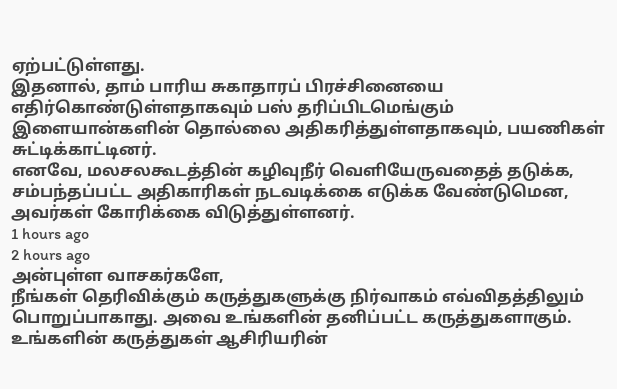ஏற்பட்டுள்ளது.
இதனால், தாம் பாரிய சுகாதாரப் பிரச்சினையை எதிர்கொண்டுள்ளதாகவும் பஸ் தரிப்பிடமெங்கும் இளையான்களின் தொல்லை அதிகரித்துள்ளதாகவும், பயணிகள் சுட்டிக்காட்டினர்.
எனவே, மலசலகூடத்தின் கழிவுநீர் வெளியேருவதைத் தடுக்க, சம்பந்தப்பட்ட அதிகாரிகள் நடவடிக்கை எடுக்க வேண்டுமென, அவர்கள் கோரிக்கை விடுத்துள்ளனர்.
1 hours ago
2 hours ago
அன்புள்ள வாசகர்களே,
நீங்கள் தெரிவிக்கும் கருத்துகளுக்கு நிர்வாகம் எவ்விதத்திலும் பொறுப்பாகாது. அவை உங்களின் தனிப்பட்ட கருத்துகளாகும். உங்களின் கருத்துகள் ஆசிரியரின்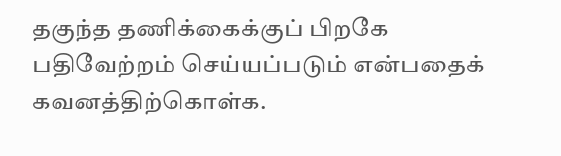தகுந்த தணிக்கைக்குப் பிறகே பதிவேற்றம் செய்யப்படும் என்பதைக் கவனத்திற்கொள்க.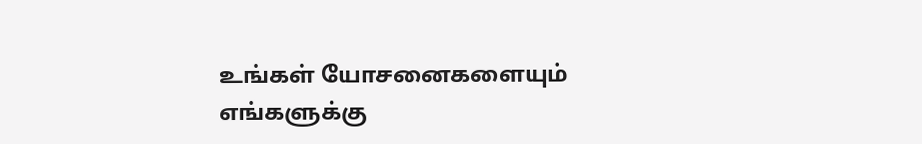உங்கள் யோசனைகளையும் எங்களுக்கு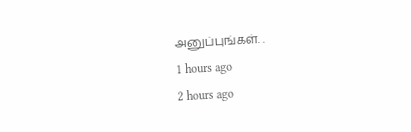அனுப்புங்கள். .
1 hours ago
2 hours ago